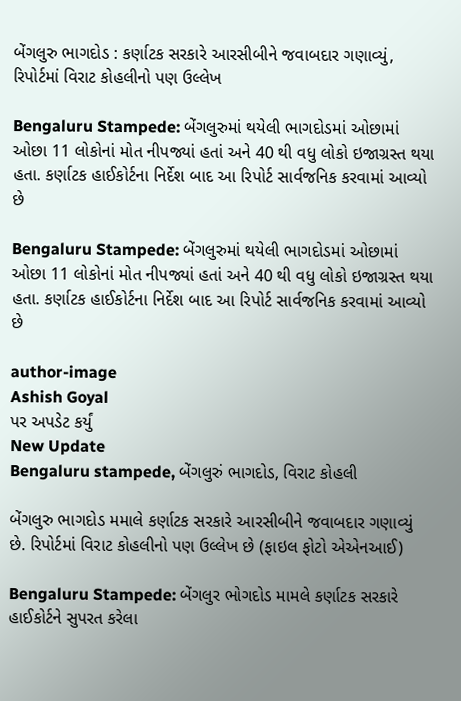બેંગલુરુ ભાગદોડ : કર્ણાટક સરકારે આરસીબીને જવાબદાર ગણાવ્યું, રિપોર્ટમાં વિરાટ કોહલીનો પણ ઉલ્લેખ

Bengaluru Stampede: બેંગલુરુમાં થયેલી ભાગદોડમાં ઓછામાં ઓછા 11 લોકોનાં મોત નીપજ્યાં હતાં અને 40 થી વધુ લોકો ઇજાગ્રસ્ત થયા હતા. કર્ણાટક હાઈકોર્ટના નિર્દેશ બાદ આ રિપોર્ટ સાર્વજનિક કરવામાં આવ્યો છે

Bengaluru Stampede: બેંગલુરુમાં થયેલી ભાગદોડમાં ઓછામાં ઓછા 11 લોકોનાં મોત નીપજ્યાં હતાં અને 40 થી વધુ લોકો ઇજાગ્રસ્ત થયા હતા. કર્ણાટક હાઈકોર્ટના નિર્દેશ બાદ આ રિપોર્ટ સાર્વજનિક કરવામાં આવ્યો છે

author-image
Ashish Goyal
પર અપડેટ કર્યું
New Update
Bengaluru stampede, બેંગલુરું ભાગદોડ, વિરાટ કોહલી

બેંગલુરુ ભાગદોડ મમાલે કર્ણાટક સરકારે આરસીબીને જવાબદાર ગણાવ્યું છે. રિપોર્ટમાં વિરાટ કોહલીનો પણ ઉલ્લેખ છે (ફાઇલ ફોટો એએનઆઈ)

Bengaluru Stampede: બેંગલુર ભોગદોડ મામલે કર્ણાટક સરકારે હાઈકોર્ટને સુપરત કરેલા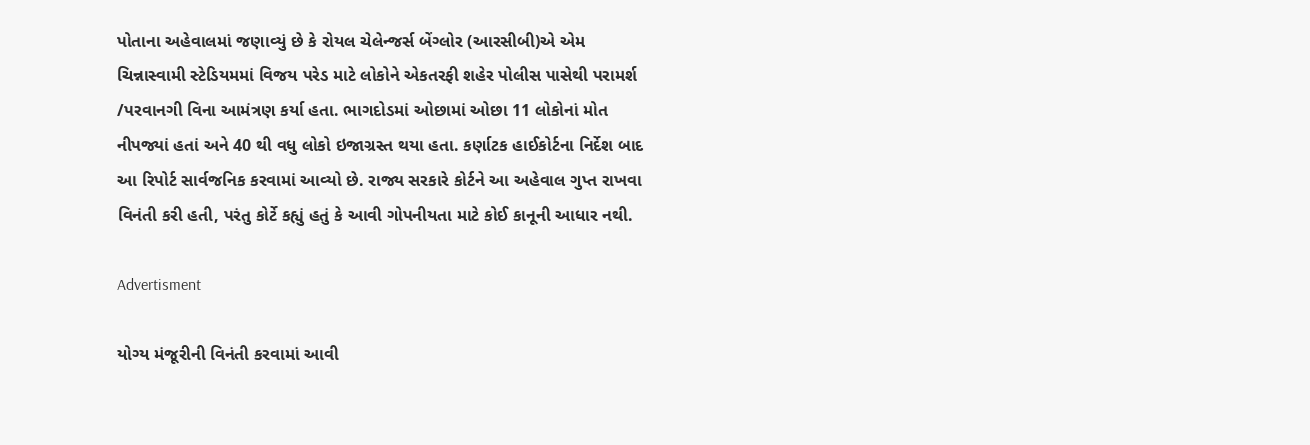પોતાના અહેવાલમાં જણાવ્યું છે કે રોયલ ચેલેન્જર્સ બેંગ્લોર (આરસીબી)એ એમ ચિન્નાસ્વામી સ્ટેડિયમમાં વિજય પરેડ માટે લોકોને એકતરફી શહેર પોલીસ પાસેથી પરામર્શ /પરવાનગી વિના આમંત્રણ કર્યા હતા. ભાગદોડમાં ઓછામાં ઓછા 11 લોકોનાં મોત નીપજ્યાં હતાં અને 40 થી વધુ લોકો ઇજાગ્રસ્ત થયા હતા. કર્ણાટક હાઈકોર્ટના નિર્દેશ બાદ આ રિપોર્ટ સાર્વજનિક કરવામાં આવ્યો છે. રાજ્ય સરકારે કોર્ટને આ અહેવાલ ગુપ્ત રાખવા વિનંતી કરી હતી, પરંતુ કોર્ટે કહ્યું હતું કે આવી ગોપનીયતા માટે કોઈ કાનૂની આધાર નથી.

Advertisment

યોગ્ય મંજૂરીની વિનંતી કરવામાં આવી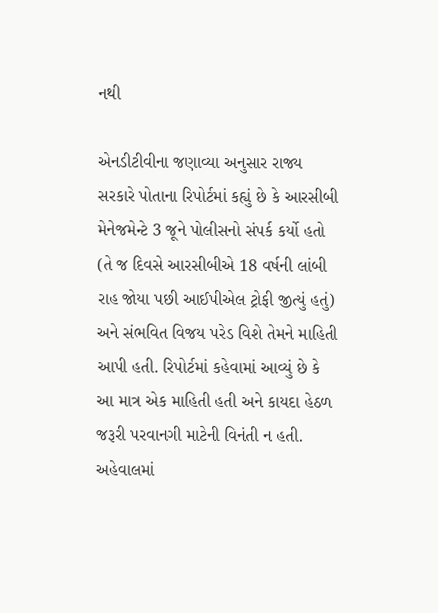નથી

એનડીટીવીના જણાવ્યા અનુસાર રાજ્ય સરકારે પોતાના રિપોર્ટમાં કહ્યું છે કે આરસીબી મેનેજમેન્ટે 3 જૂને પોલીસનો સંપર્ક કર્યો હતો (તે જ દિવસે આરસીબીએ 18 વર્ષની લાંબી રાહ જોયા પછી આઈપીએલ ટ્રોફી જીત્યું હતું) અને સંભવિત વિજય પરેડ વિશે તેમને માહિતી આપી હતી. રિપોર્ટમાં કહેવામાં આવ્યું છે કે આ માત્ર એક માહિતી હતી અને કાયદા હેઠળ જરૂરી પરવાનગી માટેની વિનંતી ન હતી. અહેવાલમાં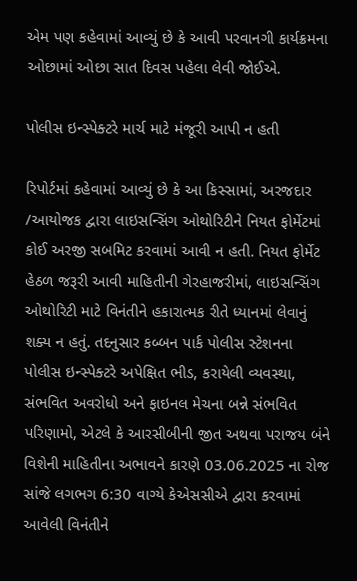એમ પણ કહેવામાં આવ્યું છે કે આવી પરવાનગી કાર્યક્રમના ઓછામાં ઓછા સાત દિવસ પહેલા લેવી જોઈએ.

પોલીસ ઇન્સ્પેક્ટરે માર્ચ માટે મંજૂરી આપી ન હતી

રિપોર્ટમાં કહેવામાં આવ્યું છે કે આ કિસ્સામાં, અરજદાર /આયોજક દ્વારા લાઇસન્સિંગ ઓથોરિટીને નિયત ફોર્મેટમાં કોઈ અરજી સબમિટ કરવામાં આવી ન હતી. નિયત ફોર્મેટ હેઠળ જરૂરી આવી માહિતીની ગેરહાજરીમાં, લાઇસન્સિંગ ઓથોરિટી માટે વિનંતીને હકારાત્મક રીતે ધ્યાનમાં લેવાનું શક્ય ન હતું. તદનુસાર કબ્બન પાર્ક પોલીસ સ્ટેશનના પોલીસ ઇન્સ્પેક્ટરે અપેક્ષિત ભીડ, કરાયેલી વ્યવસ્થા, સંભવિત અવરોધો અને ફાઇનલ મેચના બન્ને સંભવિત પરિણામો, એટલે કે આરસીબીની જીત અથવા પરાજય બંને વિશેની માહિતીના અભાવને કારણે 03.06.2025 ના રોજ સાંજે લગભગ 6:30 વાગ્યે કેએસસીએ દ્વારા કરવામાં આવેલી વિનંતીને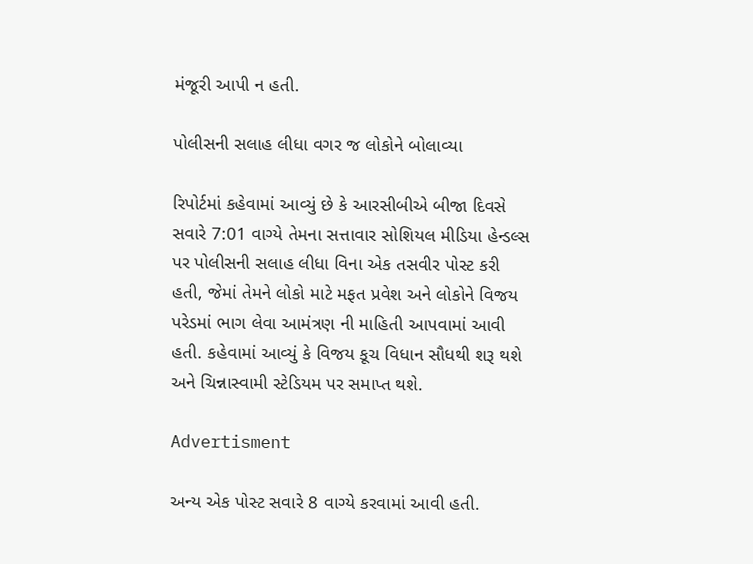મંજૂરી આપી ન હતી.

પોલીસની સલાહ લીધા વગર જ લોકોને બોલાવ્યા

રિપોર્ટમાં કહેવામાં આવ્યું છે કે આરસીબીએ બીજા દિવસે સવારે 7:01 વાગ્યે તેમના સત્તાવાર સોશિયલ મીડિયા હેન્ડલ્સ પર પોલીસની સલાહ લીધા વિના એક તસવીર પોસ્ટ કરી હતી, જેમાં તેમને લોકો માટે મફત પ્રવેશ અને લોકોને વિજય પરેડમાં ભાગ લેવા આમંત્રણ ની માહિતી આપવામાં આવી હતી. કહેવામાં આવ્યું કે વિજય કૂચ વિધાન સૌધથી શરૂ થશે અને ચિન્નાસ્વામી સ્ટેડિયમ પર સમાપ્ત થશે.

Advertisment

અન્ય એક પોસ્ટ સવારે 8 વાગ્યે કરવામાં આવી હતી.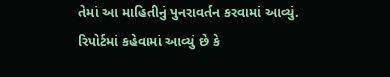તેમાં આ માહિતીનું પુનરાવર્તન કરવામાં આવ્યું. રિપોર્ટમાં કહેવામાં આવ્યું છે કે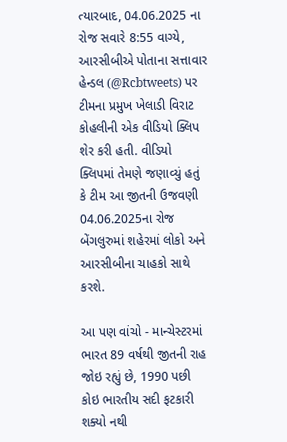ત્યારબાદ, 04.06.2025 ના રોજ સવારે 8:55 વાગ્યે, આરસીબીએ પોતાના સત્તાવાર હેન્ડલ (@Rcbtweets) પર ટીમના પ્રમુખ ખેલાડી વિરાટ કોહલીની એક વીડિયો ક્લિપ શેર કરી હતી. વીડિયો ક્લિપમાં તેમણે જણાવ્યું હતું કે ટીમ આ જીતની ઉજવણી 04.06.2025ના રોજ બેંગલુરુમાં શહેરમાં લોકો અને આરસીબીના ચાહકો સાથે કરશે.

આ પણ વાંચો - માન્ચેસ્ટરમાં ભારત 89 વર્ષથી જીતની રાહ જોઇ રહ્યું છે, 1990 પછી કોઇ ભારતીય સદી ફટકારી શક્યો નથી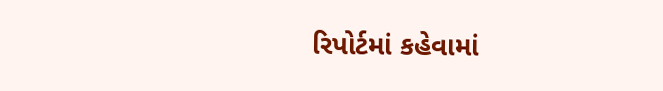રિપોર્ટમાં કહેવામાં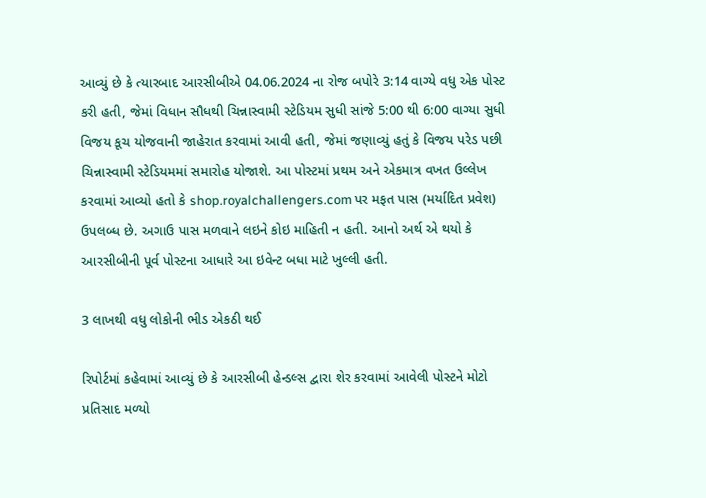આવ્યું છે કે ત્યારબાદ આરસીબીએ 04.06.2024 ના રોજ બપોરે 3:14 વાગ્યે વધુ એક પોસ્ટ કરી હતી, જેમાં વિધાન સૌધથી ચિન્નાસ્વામી સ્ટેડિયમ સુધી સાંજે 5:00 થી 6:00 વાગ્યા સુધી વિજય કૂચ યોજવાની જાહેરાત કરવામાં આવી હતી, જેમાં જણાવ્યું હતું કે વિજય પરેડ પછી ચિન્નાસ્વામી સ્ટેડિયમમાં સમારોહ યોજાશે. આ પોસ્ટમાં પ્રથમ અને એકમાત્ર વખત ઉલ્લેખ કરવામાં આવ્યો હતો કે shop.royalchallengers.com પર મફત પાસ (મર્યાદિત પ્રવેશ) ઉપલબ્ધ છે. અગાઉ પાસ મળવાને લઇને કોઇ માહિતી ન હતી. આનો અર્થ એ થયો કે આરસીબીની પૂર્વ પોસ્ટના આધારે આ ઇવેન્ટ બધા માટે ખુલ્લી હતી.

3 લાખથી વધુ લોકોની ભીડ એકઠી થઈ

રિપોર્ટમાં કહેવામાં આવ્યું છે કે આરસીબી હેન્ડલ્સ દ્વારા શેર કરવામાં આવેલી પોસ્ટને મોટો પ્રતિસાદ મળ્યો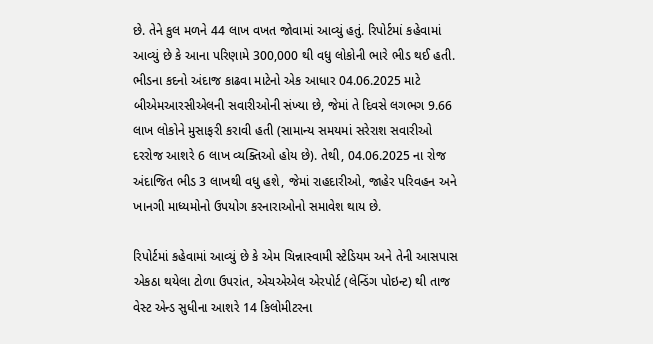છે. તેને કુલ મળને 44 લાખ વખત જોવામાં આવ્યું હતું. રિપોર્ટમાં કહેવામાં આવ્યું છે કે આના પરિણામે 300,000 થી વધુ લોકોની ભારે ભીડ થઈ હતી. ભીડના કદનો અંદાજ કાઢવા માટેનો એક આધાર 04.06.2025 માટે બીએમઆરસીએલની સવારીઓની સંખ્યા છે, જેમાં તે દિવસે લગભગ 9.66 લાખ લોકોને મુસાફરી કરાવી હતી (સામાન્ય સમયમાં સરેરાશ સવારીઓ દરરોજ આશરે 6 લાખ વ્યક્તિઓ હોય છે). તેથી, 04.06.2025 ના રોજ અંદાજિત ભીડ 3 લાખથી વધુ હશે, જેમાં રાહદારીઓ, જાહેર પરિવહન અને ખાનગી માધ્યમોનો ઉપયોગ કરનારાઓનો સમાવેશ થાય છે.

રિપોર્ટમાં કહેવામાં આવ્યું છે કે એમ ચિન્નાસ્વામી સ્ટેડિયમ અને તેની આસપાસ એકઠા થયેલા ટોળા ઉપરાંત, એચએએલ એરપોર્ટ (લેન્ડિંગ પોઇન્ટ) થી તાજ વેસ્ટ એન્ડ સુધીના આશરે 14 કિલોમીટરના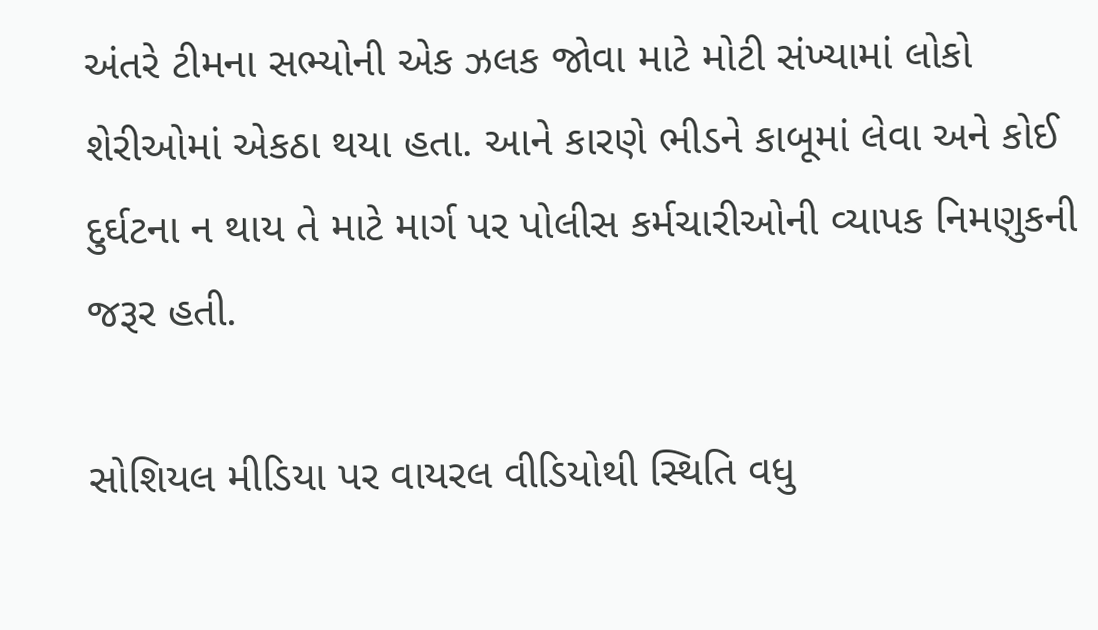અંતરે ટીમના સભ્યોની એક ઝલક જોવા માટે મોટી સંખ્યામાં લોકો શેરીઓમાં એકઠા થયા હતા. આને કારણે ભીડને કાબૂમાં લેવા અને કોઈ દુર્ઘટના ન થાય તે માટે માર્ગ પર પોલીસ કર્મચારીઓની વ્યાપક નિમણુકની જરૂર હતી.

સોશિયલ મીડિયા પર વાયરલ વીડિયોથી સ્થિતિ વધુ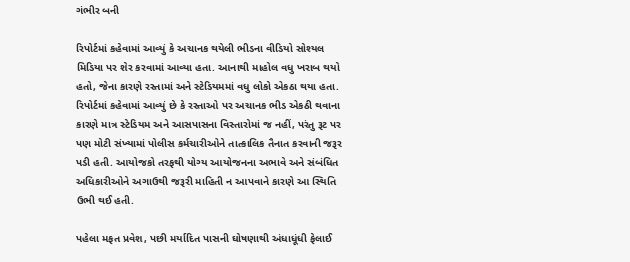ગંભીર બની

રિપોર્ટમાં કહેવામાં આવ્યું કે અચાનક થયેલી ભીડના વીડિયો સોશ્યલ મિડિયા પર શેર કરવામાં આવ્યા હતા. આનાથી માહોલ વધુ ખરાબ થયો હતો, જેના કારણે રસ્તામાં અને સ્ટેડિયમમાં વધુ લોકો એકઠા થયા હતા. રિપોર્ટમાં કહેવામાં આવ્યું છે કે રસ્તાઓ પર અચાનક ભીડ એકઠી થવાના કારણે માત્ર સ્ટેડિયમ અને આસપાસના વિસ્તારોમાં જ નહીં, પરંતુ રૂટ પર પણ મોટી સંખ્યામાં પોલીસ કર્મચારીઓને તાત્કાલિક તૈનાત કરવાની જરૂર પડી હતી. આયોજકો તરફથી યોગ્ય આયોજનના અભાવે અને સંબંધિત અધિકારીઓને અગાઉથી જરૂરી માહિતી ન આપવાને કારણે આ સ્થિતિ ઉભી થઈ હતી.

પહેલા મફત પ્રવેશ, પછી મર્યાદિત પાસની ઘોષણાથી અંધાધૂંધી ફેલાઈ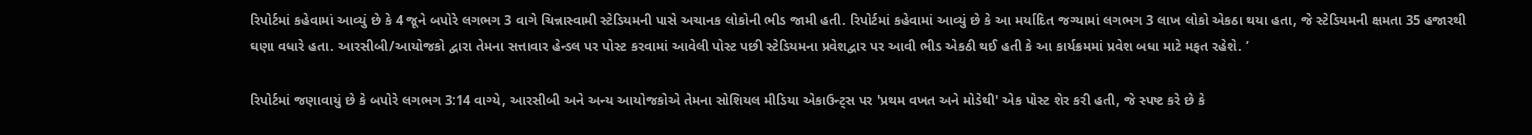રિપોર્ટમાં કહેવામાં આવ્યું છે કે 4 જૂને બપોરે લગભગ 3 વાગે ચિન્નાસ્વામી સ્ટેડિયમની પાસે અચાનક લોકોની ભીડ જામી હતી. રિપોર્ટમાં કહેવામાં આવ્યું છે કે આ મર્યાદિત જગ્યામાં લગભગ 3 લાખ લોકો એકઠા થયા હતા, જે સ્ટેડિયમની ક્ષમતા 35 હજારથી ઘણા વધારે હતા. આરસીબી/આયોજકો દ્વારા તેમના સત્તાવાર હેન્ડલ પર પોસ્ટ કરવામાં આવેલી પોસ્ટ પછી સ્ટેડિયમના પ્રવેશદ્વાર પર આવી ભીડ એકઠી થઈ હતી કે આ કાર્યક્રમમાં પ્રવેશ બધા માટે મફત રહેશે. ’

રિપોર્ટમાં જણાવાયું છે કે બપોરે લગભગ 3:14 વાગ્યે, આરસીબી અને અન્ય આયોજકોએ તેમના સોશિયલ મીડિયા એકાઉન્ટ્સ પર 'પ્રથમ વખત અને મોડેથી' એક પોસ્ટ શેર કરી હતી, જે સ્પષ્ટ કરે છે કે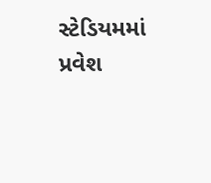સ્ટેડિયમમાં પ્રવેશ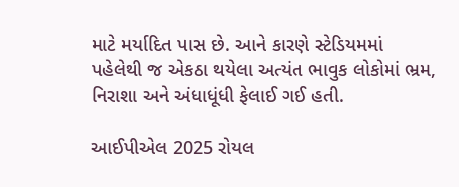માટે મર્યાદિત પાસ છે. આને કારણે સ્ટેડિયમમાં પહેલેથી જ એકઠા થયેલા અત્યંત ભાવુક લોકોમાં ભ્રમ, નિરાશા અને અંધાધૂંધી ફેલાઈ ગઈ હતી.

આઈપીએલ 2025 રોયલ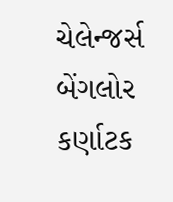ચેલેન્જર્સ બેંગલોર કર્ણાટક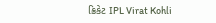ક્રિકેટ IPL Virat Kohli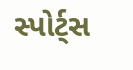સ્પોર્ટ્સ